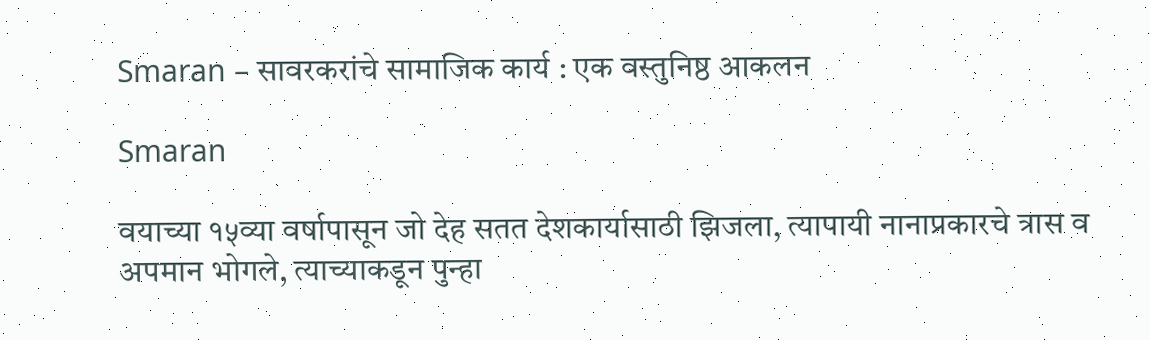Smaran – सावरकरांचे सामाजिक कार्य : एक वस्तुनिष्ठ आकलन

Smaran

वयाच्या १५व्या वर्षापासून जो देह सतत देशकार्यासाठी झिजला, त्यापायी नानाप्रकारचे त्रास व अपमान भोगले, त्याच्याकडून पुन्हा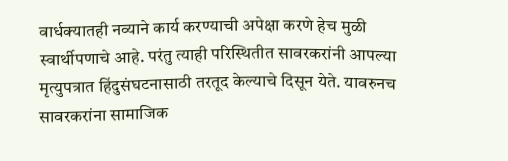वार्धक्यातही नव्याने कार्य करण्याची अपेक्षा करणे हेच मुळी स्वार्थीपणाचे आहे. परंतु त्याही परिस्थितीत सावरकरांनी आपल्या मृत्युपत्रात हिंदुसंघटनासाठी तरतूद केल्याचे दिसून येते. यावरुनच सावरकरांना सामाजिक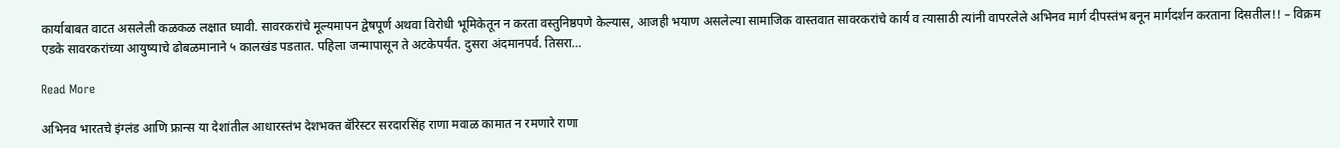कार्याबाबत वाटत असलेली कळकळ लक्षात घ्यावी. सावरकरांचे मूल्यमापन द्वेषपूर्ण अथवा विरोधी भूमिकेतून न करता वस्तुनिष्ठपणे केल्यास, आजही भयाण असलेल्या सामाजिक वास्तवात सावरकरांचे कार्य व त्यासाठी त्यांनी वापरलेले अभिनव मार्ग दीपस्तंभ बनून मार्गदर्शन करताना दिसतील!! – विक्रम एडके सावरकरांच्या आयुष्याचे ढोबळमानाने ५ कालखंड पडतात. पहिला जन्मापासून ते अटकेपर्यंत. दुसरा अंदमानपर्व. तिसरा…

Read More

अभिनव भारतचे इंग्लंड आणि फ्रान्स या देशांतील आधारस्तंभ देशभक्त बॅरिस्टर सरदारसिंह राणा मवाळ कामात न रमणारे राणा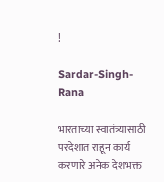!

Sardar-Singh-Rana

भारताच्या स्वातंत्र्यासाठी परदेशात राहून कार्य करणारे अनेक देशभक्त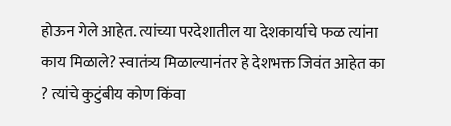होऊन गेले आहेत. त्यांच्या परदेशातील या देशकार्याचे फळ त्यांना काय मिळाले? स्वातंत्र्य मिळाल्यानंतर हे देशभक्त जिवंत आहेत का ? त्यांचे कुटुंबीय कोण किंवा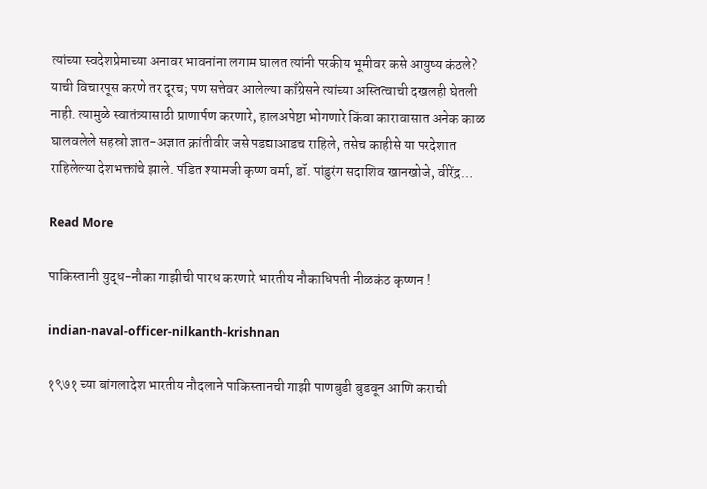त्यांच्या स्वदेशप्रेमाच्या अनावर भावनांना लगाम घालत त्यांनी परकीय भूमीवर कसे आयुष्य कंठले? याची विचारपूस करणे तर दूरच; पण सत्तेवर आलेल्या काँग्रेसने त्यांच्या अस्तित्वाची दखलही घेतली नाही. त्यामुळे स्वातंत्र्यासाठी प्राणार्पण करणारे, हालअपेष्टा भोगणारे किंवा कारावासात अनेक काळ घालवलेले सहस्रो ज्ञात-अज्ञात क्रांतीवीर जसे पडद्याआडच राहिले, तसेच काहीसे या परदेशात राहिलेल्या देशभक्तांचे झाले. पंडित श्यामजी कृष्ण वर्मा, डॉ. पांडुरंग सदाशिव खानखोजे, वीरेंद्र…

Read More

पाकिस्तानी युद्ध-नौका गाझीची पारध करणारे भारतीय नौकाधिपती नीळकंठ कृष्णन !

indian-naval-officer-nilkanth-krishnan

१९७१ च्या बांगलादेश भारतीय नौदलाने पाकिस्तानची गाझी पाणबुडी बुडवून आणि कराची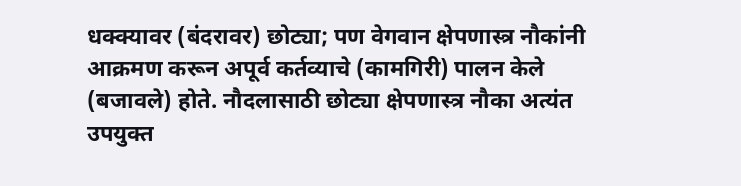धक्क्यावर (बंदरावर) छोट्या; पण वेगवान क्षेपणास्त्र नौकांनी आक्रमण करून अपूर्व कर्तव्याचे (कामगिरी) पालन केले (बजावले) होते. नौदलासाठी छोट्या क्षेपणास्त्र नौका अत्यंत उपयुक्त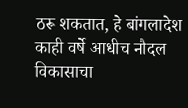ठरू शकतात, हे बांगलादेश काही वर्षे आधीच नौदल विकासाचा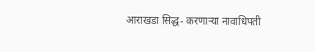आराखडा सिद्ध- करणाऱ्या नावाधिपती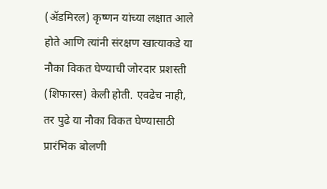(ॲडमिरल) कृष्णन यांच्या लक्षात आले होते आणि त्यांनी संरक्षण खात्याकडे या नौका विकत घेण्याची जोरदार प्रशस्ती (शिफारस) केली होती. एवढेच नाही, तर पुढे या नौका विकत घेण्यासाठी प्रारंभिक बोलणी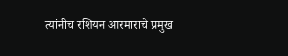त्यांनीच रशियन आरमाराचे प्रमुख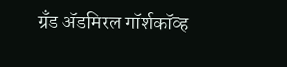ग्रँड ॲडमिरल गॉर्शकॉव्ह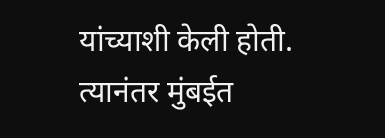यांच्याशी केली होती. त्यानंतर मुंबईत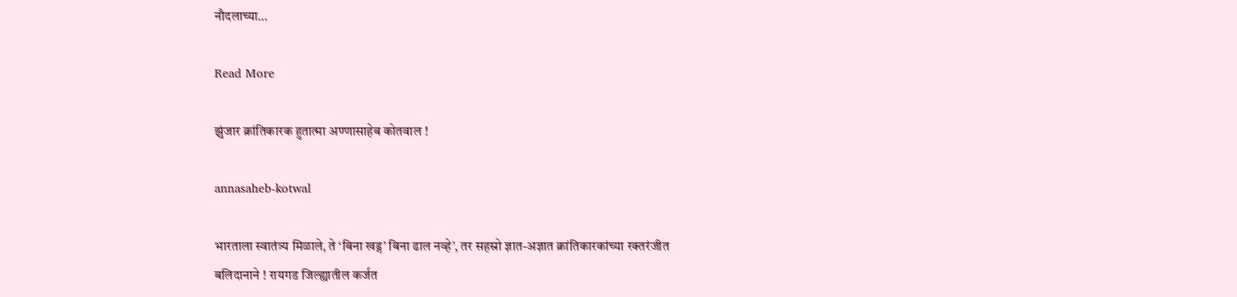नौदलाच्या…

Read More

झुंजार क्रांतिकारक हुतात्मा अण्णासाहेब कोतवाल !

annasaheb-kotwal

भारताला स्वातंत्र्य मिळाले, ते ‘बिना खड्ग’ बिना ढाल नव्हे’, तर सहस्रो ज्ञात-अज्ञात क्रांतिकारकांच्या रक्तरंजीत बलिदानाने ! रायगड जिल्ह्यातील कर्जत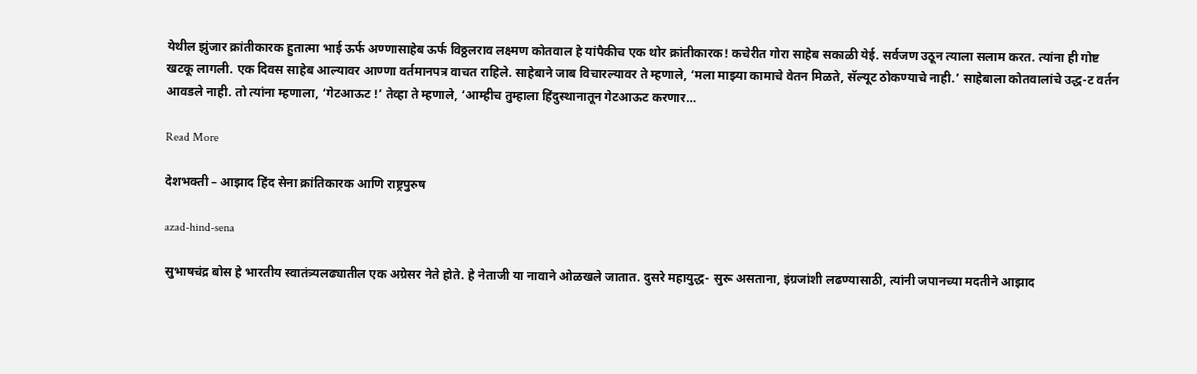येथील झुंजार क्रांतीकारक हुतात्मा भाई ऊर्फ अण्णासाहेब ऊर्फ विठ्ठलराव लक्ष्मण कोतवाल हे यांपैकीच एक थोर क्रांतीकारक! कचेरीत गोरा साहेब सकाळी येई. सर्वजण उठून त्याला सलाम करत. त्यांना ही गोष्ट खटकू लागली. एक दिवस साहेब आल्यावर आण्णा वर्तमानपत्र वाचत राहिले. साहेबाने जाब विचारल्यावर ते म्हणाले, ‘मला माझ्या कामाचे वेतन मिळते, सॅल्यूट ठोकण्याचे नाही.’ साहेबाला कोतवालांचे उद्ध-ट वर्तन आवडले नाही. तो त्यांना म्हणाला, ‘गेटआऊट !’ तेव्हा ते म्हणाले, ‘आम्हीच तुम्हाला हिंदुस्थानातून गेटआऊट करणार…

Read More

देशभक्ती – आझाद हिंद सेना क्रांतिकारक आणि राष्ट्रपुरुष

azad-hind-sena

सुभाषचंद्र बोस हे भारतीय स्वातंत्र्यलढ्यातील एक अग्रेसर नेते होते. हे नेताजी या नावाने ओळखले जातात. दुसरे महायुद्ध- सुरू असताना, इंग्रजांशी लढण्यासाठी, त्यांनी जपानच्या मदतीने आझाद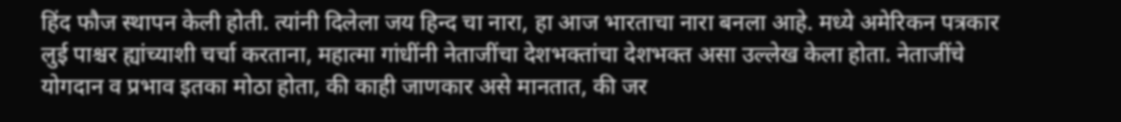हिंद फौज स्थापन केली होती. त्यांनी दिलेला जय हिन्द चा नारा, हा आज भारताचा नारा बनला आहे. मध्ये अमेरिकन पत्रकार लुई पाश्चर ह्यांच्याशी चर्चा करताना, महात्मा गांधींनी नेताजींचा देशभक्तांचा देशभक्त असा उल्लेख केला होता. नेताजींचे योगदान व प्रभाव इतका मोठा होता, की काही जाणकार असे मानतात, की जर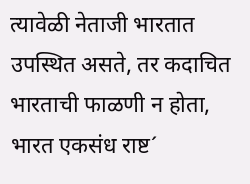त्यावेळी नेताजी भारतात उपस्थित असते, तर कदाचित भारताची फाळणी न होता, भारत एकसंध राष्ट´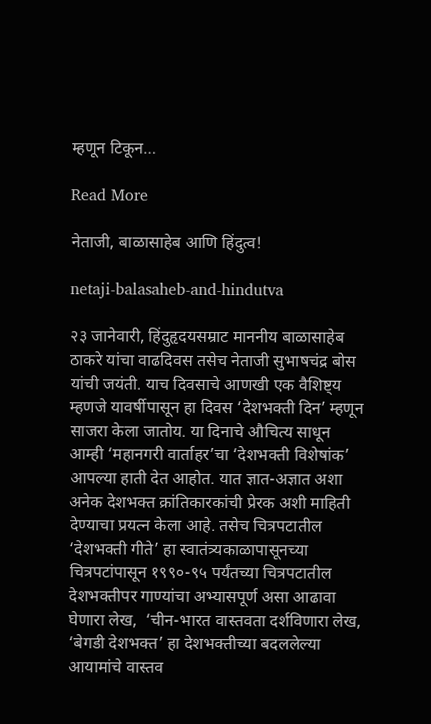म्हणून टिकून…

Read More

नेताजी, बाळासाहेब आणि हिंदुत्व!

netaji-balasaheb-and-hindutva

२३ जानेवारी, हिंदुहृदयसम्राट माननीय बाळासाहेब ठाकरे यांचा वाढदिवस तसेच नेताजी सुभाषचंद्र बोस यांची जयंती. याच दिवसाचे आणखी एक वैशिष्ट्य म्हणजे यावर्षीपासून हा दिवस ‘देशभक्ती दिन’ म्हणून साजरा केला जातोय. या दिनाचे औचित्य साधून आम्ही ‘महानगरी वार्ताहर’चा ‘देशभक्ती विशेषांक’  आपल्या हाती देत आहोत. यात ज्ञात-अज्ञात अशा अनेक देशभक्त क्रांतिकारकांची प्रेरक अशी माहिती देण्याचा प्रयत्न केला आहे. तसेच चित्रपटातील ‘देशभक्ती गीते’ हा स्वातंत्र्यकाळापासूनच्या चित्रपटांपासून १९९०-९५ पर्यंतच्या चित्रपटातील देशभक्तीपर गाण्यांचा अभ्यासपूर्ण असा आढावा घेणारा लेख,  ‘चीन-भारत वास्तवता दर्शविणारा लेख, ‘बेगडी देशभक्त’ हा देशभक्तीच्या बदललेल्या आयामांचे वास्तव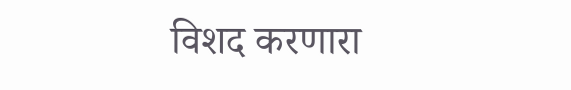विशद करणारा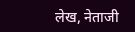लेख, नेताजी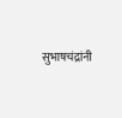सुभाषचंद्रांनी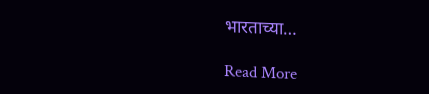भारताच्या…

Read More